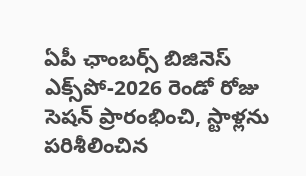ఏపీ ఛాంబర్స్ బిజినెస్ ఎక్స్‌పో-2026 రెండో రోజు సెషన్ ప్రారంభించి, స్టాళ్లను పరిశీలించిన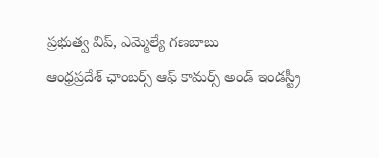ప్రభుత్వ విప్, ఎమ్మెల్యే గణబాబు
ఆంధ్రప్రదేశ్ ఛాంబర్స్ ఆఫ్ కామర్స్ అండ్ ఇండస్ట్రీ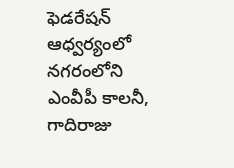ఫెడరేషన్ ఆధ్వర్యంలో నగరంలోని ఎంవీపీ కాలనీ, గాదిరాజు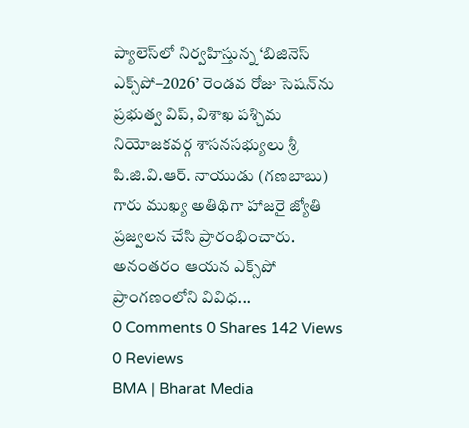ప్యాలెస్‌లో నిర్వహిస్తున్న ‘బిజినెస్ ఎక్స్‌పో–2026’ రెండవ రోజు సెషన్‌ను ప్రభుత్వ విప్, విశాఖ పశ్చిమ నియోజకవర్గ శాసనసభ్యులు శ్రీ పి.జి.వి.ఆర్. నాయుడు (గణబాబు) గారు ముఖ్య అతిథిగా హాజరై జ్యోతి ప్రజ్వలన చేసి ప్రారంభించారు. అనంతరం ఆయన ఎక్స్‌పో ప్రాంగణంలోని వివిధ...
0 Comments 0 Shares 142 Views 0 Reviews
BMA | Bharat Media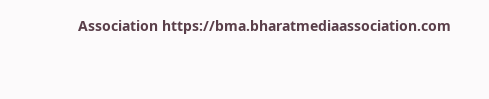Association https://bma.bharatmediaassociation.com